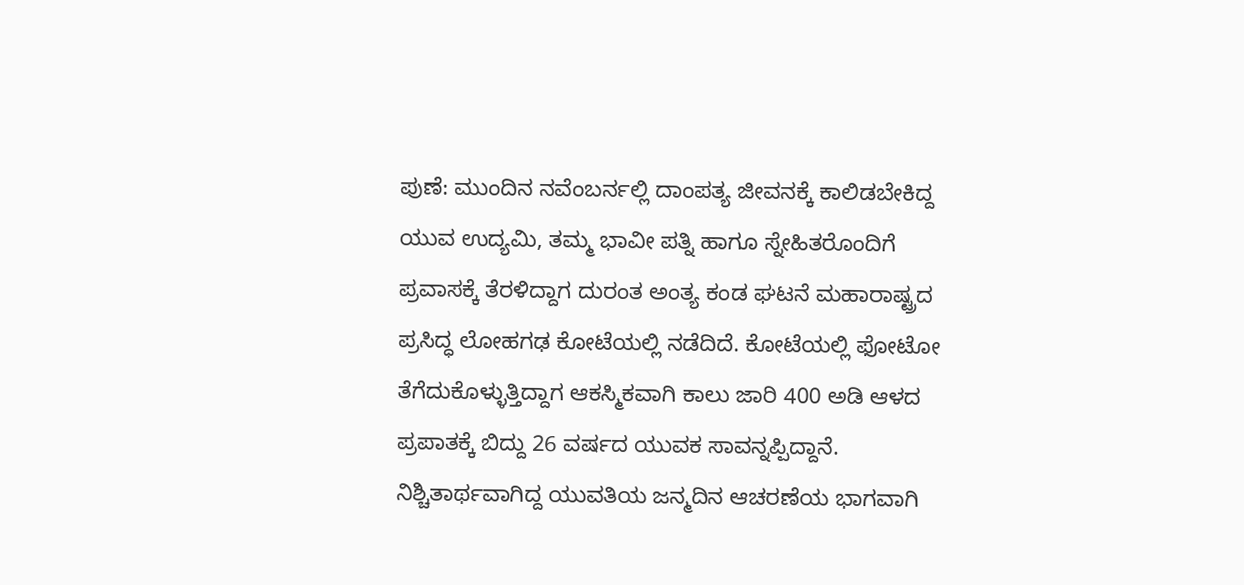ಪುಣೆ: ಮುಂದಿನ ನವೆಂಬರ್ನಲ್ಲಿ ದಾಂಪತ್ಯ ಜೀವನಕ್ಕೆ ಕಾಲಿಡಬೇಕಿದ್ದ ಯುವ ಉದ್ಯಮಿ, ತಮ್ಮ ಭಾವೀ ಪತ್ನಿ ಹಾಗೂ ಸ್ನೇಹಿತರೊಂದಿಗೆ ಪ್ರವಾಸಕ್ಕೆ ತೆರಳಿದ್ದಾಗ ದುರಂತ ಅಂತ್ಯ ಕಂಡ ಘಟನೆ ಮಹಾರಾಷ್ಟ್ರದ ಪ್ರಸಿದ್ಧ ಲೋಹಗಢ ಕೋಟೆಯಲ್ಲಿ ನಡೆದಿದೆ. ಕೋಟೆಯಲ್ಲಿ ಫೋಟೋ ತೆಗೆದುಕೊಳ್ಳುತ್ತಿದ್ದಾಗ ಆಕಸ್ಮಿಕವಾಗಿ ಕಾಲು ಜಾರಿ 400 ಅಡಿ ಆಳದ ಪ್ರಪಾತಕ್ಕೆ ಬಿದ್ದು 26 ವರ್ಷದ ಯುವಕ ಸಾವನ್ನಪ್ಪಿದ್ದಾನೆ. ನಿಶ್ಚಿತಾರ್ಥವಾಗಿದ್ದ ಯುವತಿಯ ಜನ್ಮದಿನ ಆಚರಣೆಯ ಭಾಗವಾಗಿ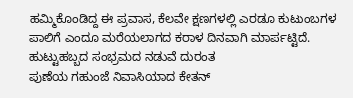ಹಮ್ಮಿಕೊಂಡಿದ್ದ ಈ ಪ್ರವಾಸ, ಕೆಲವೇ ಕ್ಷಣಗಳಲ್ಲಿ ಎರಡೂ ಕುಟುಂಬಗಳ ಪಾಲಿಗೆ ಎಂದೂ ಮರೆಯಲಾಗದ ಕರಾಳ ದಿನವಾಗಿ ಮಾರ್ಪಟ್ಟಿದೆ.
ಹುಟ್ಟುಹಬ್ಬದ ಸಂಭ್ರಮದ ನಡುವೆ ದುರಂತ
ಪುಣೆಯ ಗಹುಂಜೆ ನಿವಾಸಿಯಾದ ಕೇತನ್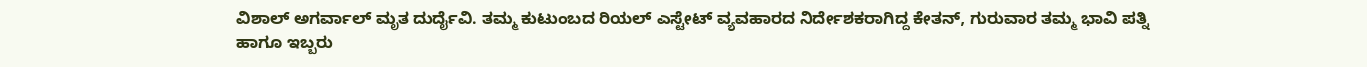ವಿಶಾಲ್ ಅಗರ್ವಾಲ್ ಮೃತ ದುರ್ದೈವಿ. ತಮ್ಮ ಕುಟುಂಬದ ರಿಯಲ್ ಎಸ್ಟೇಟ್ ವ್ಯವಹಾರದ ನಿರ್ದೇಶಕರಾಗಿದ್ದ ಕೇತನ್, ಗುರುವಾರ ತಮ್ಮ ಭಾವಿ ಪತ್ನಿ ಹಾಗೂ ಇಬ್ಬರು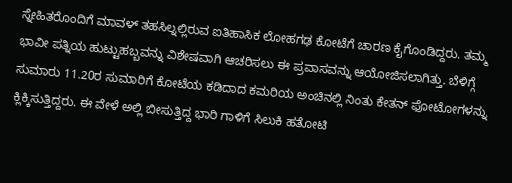ಸ್ನೇಹಿತರೊಂದಿಗೆ ಮಾವಳ್ ತಹಸಿಲ್ನಲ್ಲಿರುವ ಐತಿಹಾಸಿಕ ಲೋಹಗಢ ಕೋಟೆಗೆ ಚಾರಣ ಕೈಗೊಂಡಿದ್ದರು. ತಮ್ಮ ಭಾವೀ ಪತ್ನಿಯ ಹುಟ್ಟುಹಬ್ಬವನ್ನು ವಿಶೇಷವಾಗಿ ಆಚರಿಸಲು ಈ ಪ್ರವಾಸವನ್ನು ಆಯೋಜಿಸಲಾಗಿತ್ತು. ಬೆಳಿಗ್ಗೆ ಸುಮಾರು 11.20ರ ಸುಮಾರಿಗೆ ಕೋಟೆಯ ಕಡಿದಾದ ಕಮರಿಯ ಅಂಚಿನಲ್ಲಿ ನಿಂತು ಕೇತನ್ ಫೋಟೋಗಳನ್ನು ಕ್ಲಿಕ್ಕಿಸುತ್ತಿದ್ದರು. ಈ ವೇಳೆ ಅಲ್ಲಿ ಬೀಸುತ್ತಿದ್ದ ಭಾರಿ ಗಾಳಿಗೆ ಸಿಲುಕಿ ಹತೋಟಿ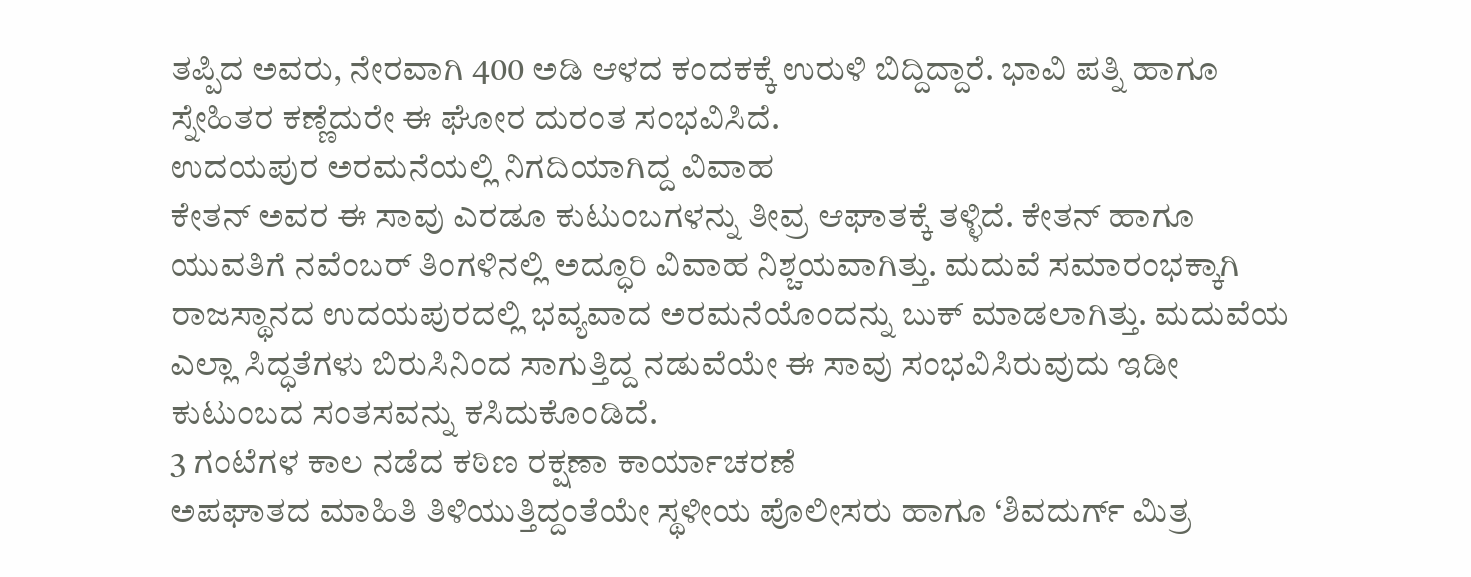ತಪ್ಪಿದ ಅವರು, ನೇರವಾಗಿ 400 ಅಡಿ ಆಳದ ಕಂದಕಕ್ಕೆ ಉರುಳಿ ಬಿದ್ದಿದ್ದಾರೆ. ಭಾವಿ ಪತ್ನಿ ಹಾಗೂ ಸ್ನೇಹಿತರ ಕಣ್ಣೆದುರೇ ಈ ಘೋರ ದುರಂತ ಸಂಭವಿಸಿದೆ.
ಉದಯಪುರ ಅರಮನೆಯಲ್ಲಿ ನಿಗದಿಯಾಗಿದ್ದ ವಿವಾಹ
ಕೇತನ್ ಅವರ ಈ ಸಾವು ಎರಡೂ ಕುಟುಂಬಗಳನ್ನು ತೀವ್ರ ಆಘಾತಕ್ಕೆ ತಳ್ಳಿದೆ. ಕೇತನ್ ಹಾಗೂ ಯುವತಿಗೆ ನವೆಂಬರ್ ತಿಂಗಳಿನಲ್ಲಿ ಅದ್ಧೂರಿ ವಿವಾಹ ನಿಶ್ಚಯವಾಗಿತ್ತು. ಮದುವೆ ಸಮಾರಂಭಕ್ಕಾಗಿ ರಾಜಸ್ಥಾನದ ಉದಯಪುರದಲ್ಲಿ ಭವ್ಯವಾದ ಅರಮನೆಯೊಂದನ್ನು ಬುಕ್ ಮಾಡಲಾಗಿತ್ತು. ಮದುವೆಯ ಎಲ್ಲಾ ಸಿದ್ಧತೆಗಳು ಬಿರುಸಿನಿಂದ ಸಾಗುತ್ತಿದ್ದ ನಡುವೆಯೇ ಈ ಸಾವು ಸಂಭವಿಸಿರುವುದು ಇಡೀ ಕುಟುಂಬದ ಸಂತಸವನ್ನು ಕಸಿದುಕೊಂಡಿದೆ.
3 ಗಂಟೆಗಳ ಕಾಲ ನಡೆದ ಕಠಿಣ ರಕ್ಷಣಾ ಕಾರ್ಯಾಚರಣೆ
ಅಪಘಾತದ ಮಾಹಿತಿ ತಿಳಿಯುತ್ತಿದ್ದಂತೆಯೇ ಸ್ಥಳೀಯ ಪೊಲೀಸರು ಹಾಗೂ ‘ಶಿವದುರ್ಗ್ ಮಿತ್ರ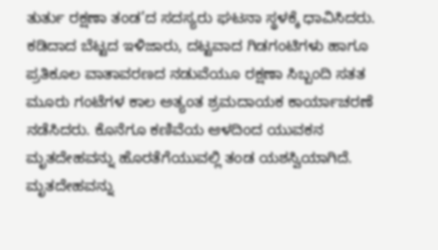ತುರ್ತು ರಕ್ಷಣಾ ತಂಡ’ದ ಸದಸ್ಯರು ಘಟನಾ ಸ್ಥಳಕ್ಕೆ ಧಾವಿಸಿದರು. ಕಡಿದಾದ ಬೆಟ್ಟದ ಇಳಿಜಾರು, ದಟ್ಟವಾದ ಗಿಡಗಂಟಿಗಳು ಹಾಗೂ ಪ್ರತಿಕೂಲ ವಾತಾವರಣದ ನಡುವೆಯೂ ರಕ್ಷಣಾ ಸಿಬ್ಬಂದಿ ಸತತ ಮೂರು ಗಂಟೆಗಳ ಕಾಲ ಅತ್ಯಂತ ಶ್ರಮದಾಯಕ ಕಾರ್ಯಾಚರಣೆ ನಡೆಸಿದರು. ಕೊನೆಗೂ ಕಣಿವೆಯ ಆಳದಿಂದ ಯುವಕನ ಮೃತದೇಹವನ್ನು ಹೊರತೆಗೆಯುವಲ್ಲಿ ತಂಡ ಯಶಸ್ವಿಯಾಗಿದೆ. ಮೃತದೇಹವನ್ನು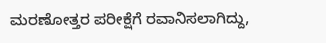ಮರಣೋತ್ತರ ಪರೀಕ್ಷೆಗೆ ರವಾನಿಸಲಾಗಿದ್ದು,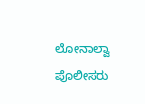ಲೋನಾಲ್ವಾ ಪೊಲೀಸರು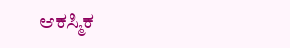ಆಕಸ್ಮಿಕ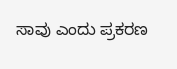ಸಾವು ಎಂದು ಪ್ರಕರಣ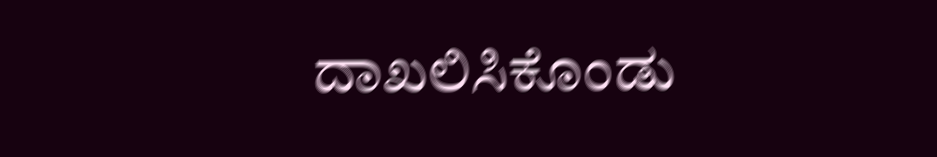ದಾಖಲಿಸಿಕೊಂಡು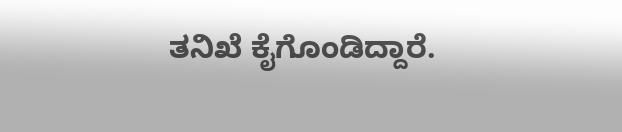ತನಿಖೆ ಕೈಗೊಂಡಿದ್ದಾರೆ.